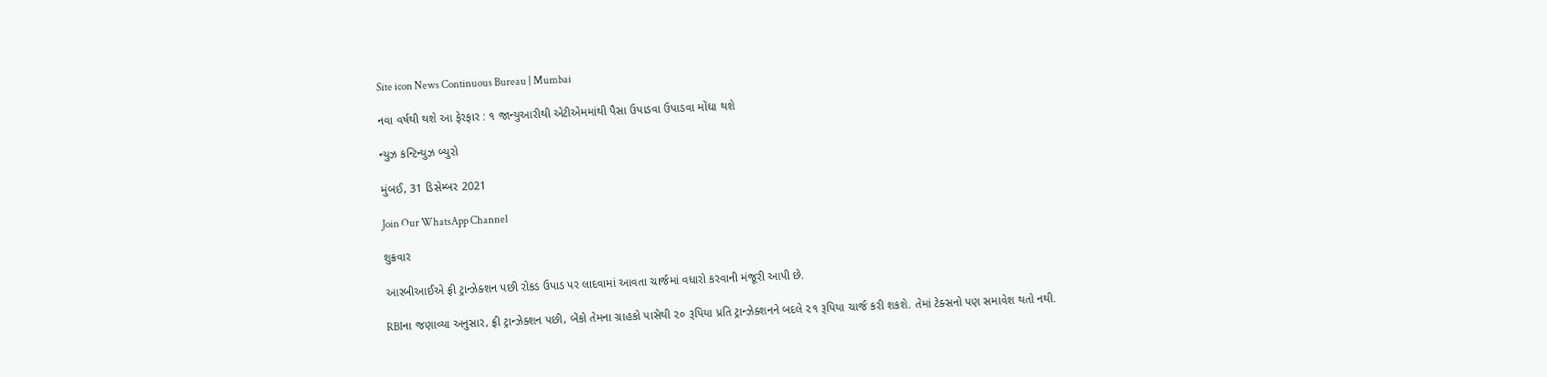Site icon News Continuous Bureau | Mumbai

નવા વર્ષથી થશે આ ફેરફાર : ૧ જાન્યુઆરીથી એટીએમમાંથી પૈસા ઉપાડવા ઉપાડવા મોંઘા થશે

ન્યુઝ કન્ટિન્યુઝ બ્યુરો

મુંબઈ, 31 ડિસેમ્બર 2021

Join Our WhatsApp Channel

શુક્રવાર

આરબીઆઈએ ફ્રી ટ્રાન્ઝેક્શન પછી રોકડ ઉપાડ પર લાદવામાં આવતા ચાર્જમાં વધારો કરવાની મંજૂરી આપી છે.

RBIના જણાવ્યા અનુસાર, ફ્રી ટ્રાન્ઝેક્શન પછી, બેંકો તેમના ગ્રાહકો પાસેથી ૨૦ રૂપિયા પ્રતિ ટ્રાન્ઝેક્શનને બદલે ૨૧ રૂપિયા ચાર્જ કરી શકશે. તેમાં ટેક્સનો પણ સમાવેશ થતો નથી.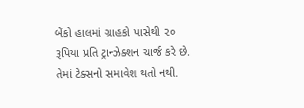બેંકો હાલમાં ગ્રાહકો પાસેથી ૨૦ રૂપિયા પ્રતિ ટ્રાન્ઝેક્શન ચાર્જ કરે છે. તેમાં ટેક્સનો સમાવેશ થતો નથી.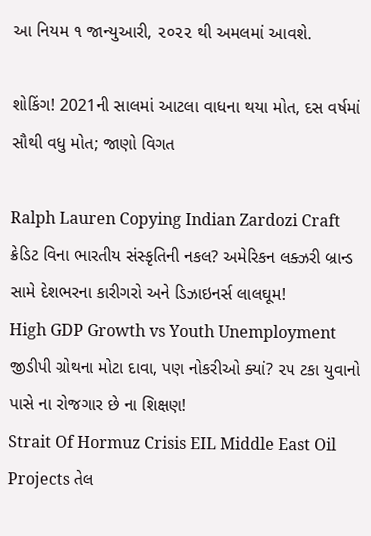આ નિયમ ૧ જાન્યુઆરી, ૨૦૨૨ થી અમલમાં આવશે.

શોકિંગ! 2021ની સાલમાં આટલા વાધના થયા મોત, દસ વર્ષમાં સૌથી વધુ મોત; જાણો વિગત

Ralph Lauren Copying Indian Zardozi Craft ક્રેડિટ વિના ભારતીય સંસ્કૃતિની નકલ? અમેરિકન લક્ઝરી બ્રાન્ડ સામે દેશભરના કારીગરો અને ડિઝાઇનર્સ લાલઘૂમ!
High GDP Growth vs Youth Unemployment જીડીપી ગ્રોથના મોટા દાવા, પણ નોકરીઓ ક્યાં? ૨૫ ટકા યુવાનો પાસે ના રોજગાર છે ના શિક્ષણ!
Strait Of Hormuz Crisis EIL Middle East Oil Projects તેલ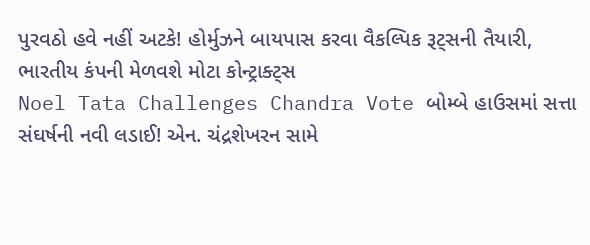પુરવઠો હવે નહીં અટકે! હોર્મુઝને બાયપાસ કરવા વૈકલ્પિક રૂટ્સની તૈયારી, ભારતીય કંપની મેળવશે મોટા કોન્ટ્રાક્ટ્સ
Noel Tata Challenges Chandra Vote બોમ્બે હાઉસમાં સત્તા સંઘર્ષની નવી લડાઈ! એન. ચંદ્રશેખરન સામે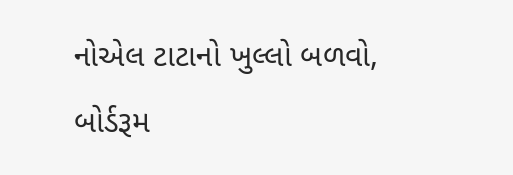નોએલ ટાટાનો ખુલ્લો બળવો, બોર્ડરૂમ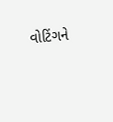વોટિંગને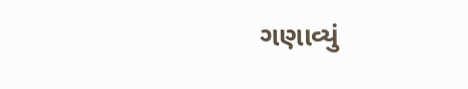ગણાવ્યું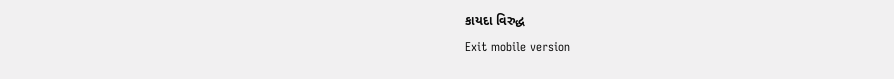કાયદા વિરુદ્ધ
Exit mobile version